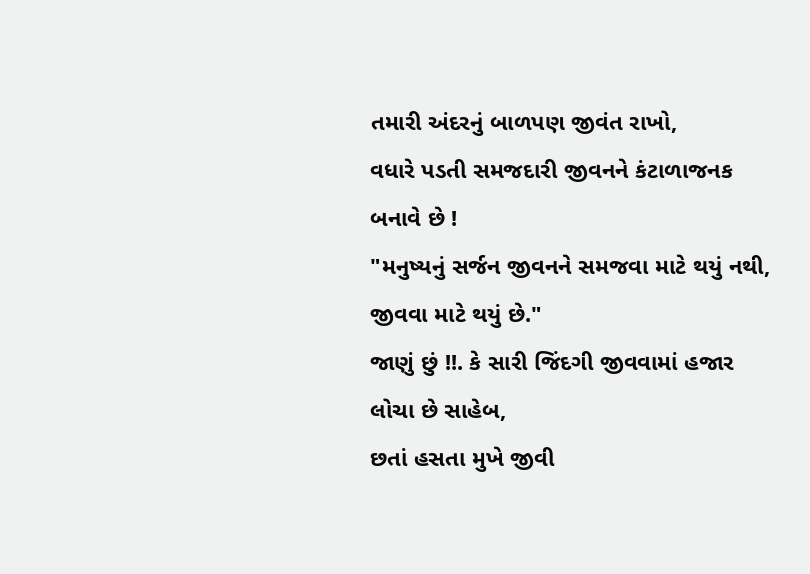તમારી અંદરનું બાળપણ જીવંત રાખો,
વધારે પડતી સમજદારી જીવનને કંટાળાજનક બનાવે છે !
"મનુષ્યનું સર્જન જીવનને સમજવા માટે થયું નથી, જીવવા માટે થયું છે."
જાણું છું !!. કે સારી જિંદગી જીવવામાં હજાર લોચા છે સાહેબ,
છતાં હસતા મુખે જીવી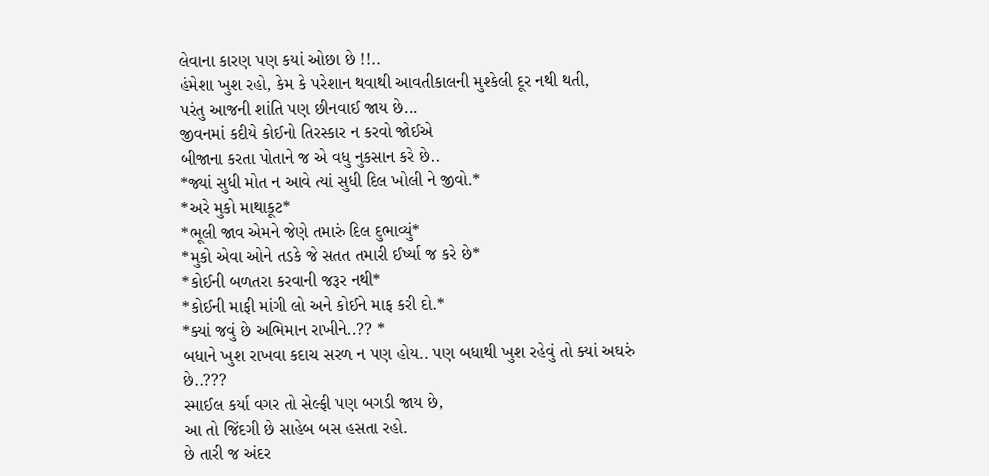લેવાના કારણ પણ કયાં ઓછા છે !!..
હંમેશા ખુશ રહો, કેમ કે પરેશાન થવાથી આવતીકાલની મુશ્કેલી દૂર નથી થતી,
પરંતુ આજની શાંતિ પણ છીનવાઈ જાય છે...
જીવનમાં કદીયે કોઈનો તિરસ્કાર ન કરવો જોઈએ
બીજાના કરતા પોતાને જ એ વધુ નુકસાન કરે છે..
*જ્યાં સુધી મોત ન આવે ત્યાં સુધી દિલ ખોલી ને જીવો.*
*અરે મુકો માથાકૂટ*
*ભૂલી જાવ એમને જેણે તમારું દિલ દુભાવ્યું*
*મુકો એવા ઓને તડકે જે સતત તમારી ઈર્ષ્યા જ કરે છે*
*કોઈની બળતરા કરવાની જરૂર નથી*
*કોઈની માફી માંગી લો અને કોઈને માફ કરી દો.*
*ક્યાં જવું છે અભિમાન રાખીને..?? *
બધાને ખુશ રાખવા કદાચ સરળ ન પણ હોય.. પણ બધાથી ખુશ રહેવું તો ક્યાં અઘરું છે..???
સ્માઈલ કર્યા વગર તો સેલ્ફી પણ બગડી જાય છે,
આ તો જિંદગી છે સાહેબ બસ હસતા રહો.
છે તારી જ અંદર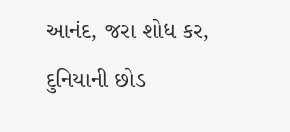આનંદ, જરા શોધ કર,
દુનિયાની છોડ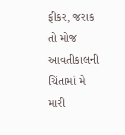ફીકર, જરાક તો મોજ
આવતીકાલની ચિંતામાં મે મારી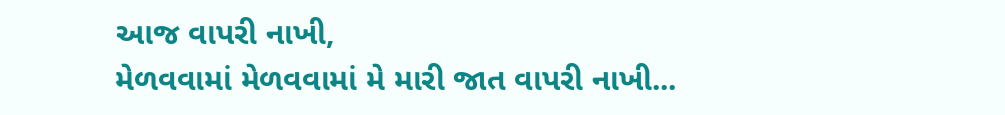આજ વાપરી નાખી,
મેળવવામાં મેળવવામાં મે મારી જાત વાપરી નાખી...